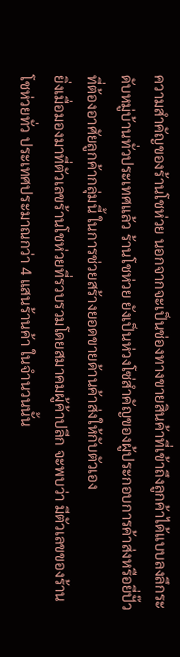ความสำคัญของร้านโชห่วย นอกจากจะเป็นช่องทางขายสินค้าที่เข้าถึงลูกค้าได้แบบลงลึกระดับหมู่บ้านทั่วประเทศแล้ว ร้านโชห่วย ยังเป็นห่วงโซ่สำคัญของผู้ประกอบการค้าส่งหรือยี่ปั๊ว ที่ต้องอาศัยลูกค้ากลุ่มนี้ ในการช่วยสร้างยอดขายด้านค้าส่งให้กับตัวเอง
ยิ่งเมื่อมองมาที่ตัวเลขร้านโชห่วยที่รวบรวมโดยสมาคมผู้ค้าปลีก จะพบว่า มีตัวเลขของร้านโชห่วยทั่ว ประเทศประมาณกว่า 4 แสนร้านค้า ในจำนวนนั้น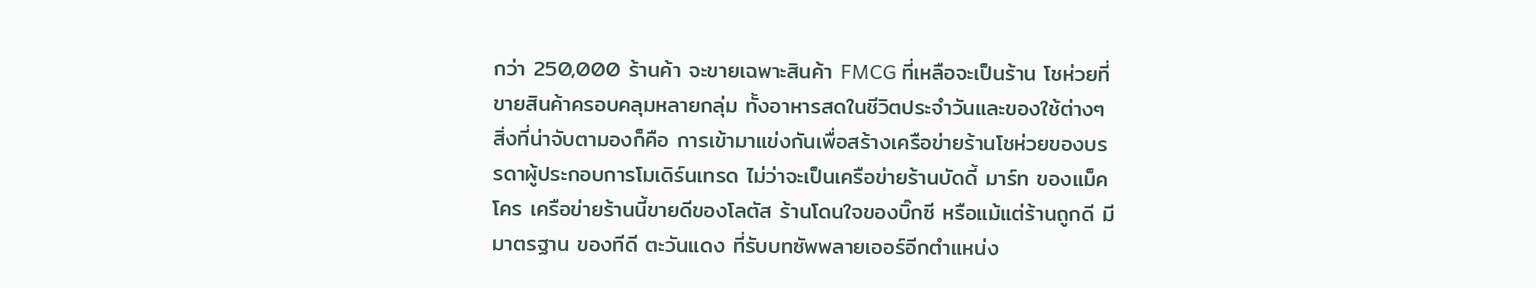กว่า 250,000 ร้านค้า จะขายเฉพาะสินค้า FMCG ที่เหลือจะเป็นร้าน โชห่วยที่ขายสินค้าครอบคลุมหลายกลุ่ม ทั้งอาหารสดในชีวิตประจำวันและของใช้ต่างๆ
สิ่งที่น่าจับตามองก็คือ การเข้ามาแข่งกันเพื่อสร้างเครือข่ายร้านโชห่วยของบรรดาผู้ประกอบการโมเดิร์นเทรด ไม่ว่าจะเป็นเครือข่ายร้านบัดดี้ มาร์ท ของแม็คโคร เครือข่ายร้านนี้ขายดีของโลตัส ร้านโดนใจของบิ๊กซี หรือแม้แต่ร้านถูกดี มีมาตรฐาน ของทีดี ตะวันแดง ที่รับบทซัพพลายเออร์อีกตำแหน่ง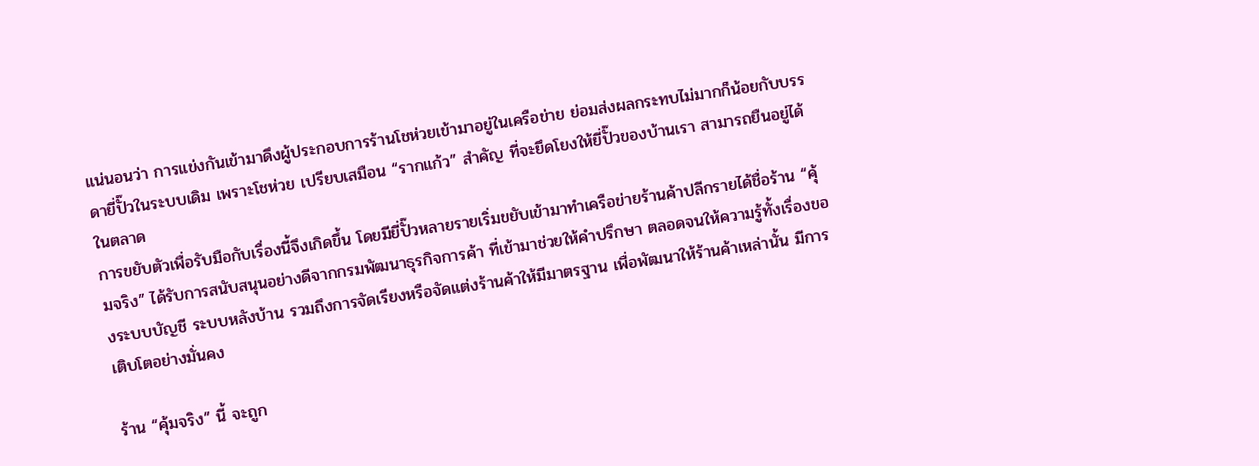แน่นอนว่า การแข่งกันเข้ามาดึงผู้ประกอบการร้านโชห่วยเข้ามาอยู่ในเครือข่าย ย่อมส่งผลกระทบไม่มากก็น้อยกับบรรดายี่ปั๊วในระบบเดิม เพราะโชห่วย เปรียบเสมือน “รากแก้ว” สำคัญ ที่จะยึดโยงให้ยี่ปั๊วของบ้านเรา สามารถยืนอยู่ได้ในตลาด
การขยับตัวเพื่อรับมือกับเรื่องนี้จึงเกิดขึ้น โดยมียี่ปั๊วหลายรายเริ่มขยับเข้ามาทำเครือข่ายร้านค้าปลีกรายได้ชื่อร้าน “คุ้มจริง” ได้รับการสนับสนุนอย่างดีจากกรมพัฒนาธุรกิจการค้า ที่เข้ามาช่วยให้คำปรึกษา ตลอดจนให้ความรู้ทั้งเรื่องของระบบบัญชี ระบบหลังบ้าน รวมถึงการจัดเรียงหรือจัดแต่งร้านค้าให้มีมาตรฐาน เพื่อพัฒนาให้ร้านค้าเหล่านั้น มีการเติบโตอย่างมั่นคง

ร้าน “คุ้มจริง” นี้ จะถูก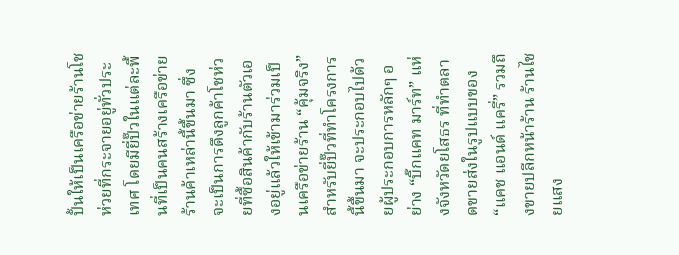ปั้นให้เป็นเครือข่ายร้านโชห่วยที่กระจายอยู่ทั่วประเทศ โดยมียี่ปั๊วในแต่ละพื้นที่เป็นคนสร้างเครือข่ายร้านค้าเหล่านี้ขึ้นมา ซึ่งจะเป็นการดึงลูกค้าโชห่วยที่ซื้อสินค้ากับร้านตัวเองอยู่แล้วให้เข้ามาร่วมเป็นเครือข่ายร้าน “คุ้มจริง”
สำหรับยี่ปั๊วที่ทำโครงการนี้ขึ้นมา จะประกอบไปด้วยผู้ประกอบการหลักๆ อย่าง “บิ๊กแคท มาร์ท” แห่งจังหวัดยโสธร ที่ทำตลาดขายส่งในรูปแบบของ “แคช แอนด์ แครี่” รวมถึงขายปลีกหน้าร้าน ร้านไชยแสง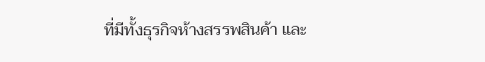ที่มีทั้งธุรกิจห้างสรรพสินค้า และ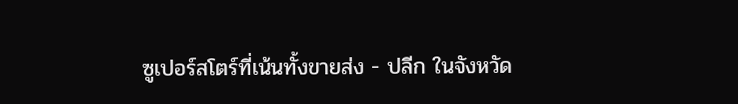ซูเปอร์สโตร์ที่เน้นทั้งขายส่ง - ปลีก ในจังหวัด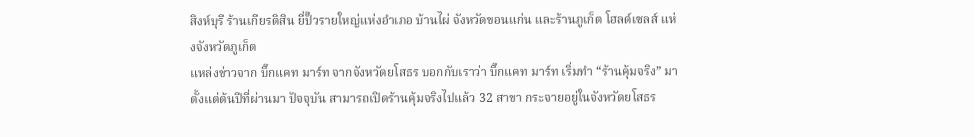สิงห์บุรี ร้านเกียรติสิน ยี่ปั๊วรายใหญ่แห่งอำเภอ บ้านไผ่ จังหวัดขอนแก่น และร้านภูเก็ต โฮลด์เซลส์ แห่งจังหวัดภูเก็ต
แหล่งข่าวจาก บิ๊กแคท มาร์ท จากจังหวัดยโสธร บอกกับเราว่า บิ๊กแคท มาร์ท เริ่มทำ “ร้านคุ้มจริง” มาตั้งแต่ต้นปีที่ผ่านมา ปัจจุบัน สามารถเปิดร้านคุ้มจริงไปแล้ว 32 สาขา กระจายอยู่ในจังหวัดยโสธร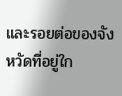และรอยต่อของจังหวัดที่อยู่ใก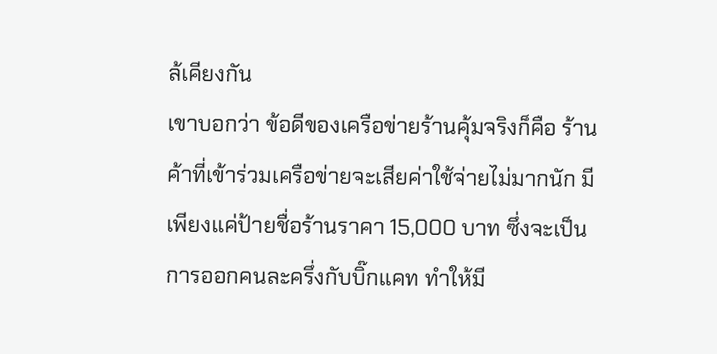ล้เคียงกัน
เขาบอกว่า ข้อดีของเครือข่ายร้านคุ้มจริงก็คือ ร้านค้าที่เข้าร่วมเครือข่ายจะเสียค่าใช้จ่ายไม่มากนัก มีเพียงแค่ป้ายชื่อร้านราคา 15,000 บาท ซึ่งจะเป็นการออกคนละครึ่งกับบิ๊กแคท ทำให้มี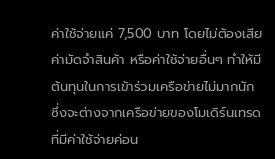ค่าใช้จ่ายแค่ 7,500 บาท โดยไม่ต้องเสียค่ามัดจำสินค้า หรือค่าใช้จ่ายอื่นๆ ทำให้มีต้นทุนในการเข้าร่วมเครือข่ายไม่มากนัก ซึ่งจะต่างจากเครือข่ายของโมเดิร์นเทรดที่มีค่าใช้จ่ายค่อน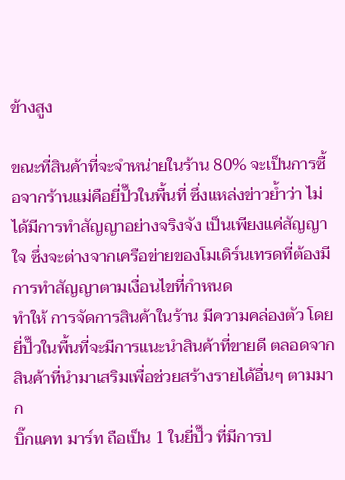ข้างสูง

ขณะที่สินค้าที่จะจำหน่ายในร้าน 80% จะเป็นการซื้อจากร้านแม่คือยี่ปั๊วในพื้นที่ ซึ่งแหล่งข่าวย้ำว่า ไม่ได้มีการทำสัญญาอย่างจริงจัง เป็นเพียงแค่สัญญาใจ ซึ่งจะต่างจากเครือข่ายของโมเดิร์นเทรดที่ต้องมีการทำสัญญาตามเงื่อนไขที่กำหนด
ทำให้ การจัดการสินค้าในร้าน มีความคล่องตัว โดยยี่ปั๊วในพื้นที่จะมีการแนะนำสินค้าที่ขายดี ตลอดจากสินค้าที่นำมาเสริมเพื่อช่วยสร้างรายได้อื่นๆ ตามมาก
บิ๊กแคท มาร์ท ถือเป็น 1 ในยี่ปั๊ว ที่มีการป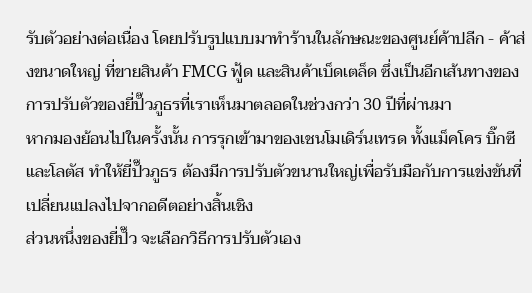รับตัวอย่างต่อเนื่อง โดยปรับรูปแบบมาทำร้านในลักษณะของศูนย์ค้าปลีก - ค้าส่งขนาดใหญ่ ที่ขายสินค้า FMCG ฟู้ด และสินค้าเบ็ดเตล็ด ซึ่งเป็นอีกเส้นทางของการปรับตัวของยี่ปั๊วภูธรที่เราเห็นมาตลอดในช่วงกว่า 30 ปีที่ผ่านมา
หากมองย้อนไปในครั้งนั้น การรุกเข้ามาของเชนโมเดิร์นเทรด ทั้งแม็คโคร บิ๊กซี และโลตัส ทำให้ยี่ปั๊วภูธร ต้องมีการปรับตัวขนานใหญ่เพื่อรับมือกับการแข่งขันที่เปลี่ยนแปลงไปจากอดีตอย่างสิ้นเชิง
ส่วนหนึ่งของยี่ปั๊ว จะเลือกวิธีการปรับตัวเอง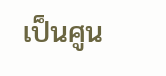เป็นศูน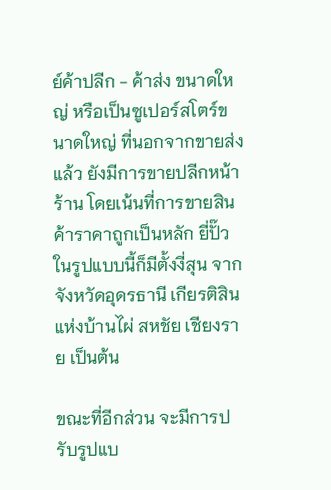ย์ค้าปลีก - ค้าส่ง ขนาดใหญ่ หรือเป็นซูเปอร์สโตร์ขนาดใหญ่ ที่นอกจากขายส่งแล้ว ยังมีการขายปลีกหน้าร้าน โดยเน้นที่การขายสินค้าราคาถูกเป็นหลัก ยี่ปั๊วในรูปแบบนี้ก็มีตั้งงี่สุน จากจังหวัดอุดรธานี เกียรติสิน แห่งบ้านไผ่ สหชัย เชียงราย เป็นต้น

ขณะที่อีกส่วน จะมีการปรับรูปแบ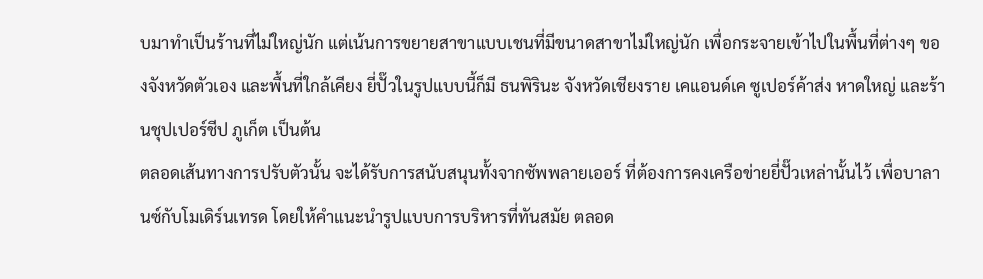บมาทำเป็นร้านที่ไม่ใหญ่นัก แต่เน้นการขยายสาขาแบบเชนที่มีขนาดสาขาไม่ใหญ่นัก เพื่อกระจายเข้าไปในพื้นที่ต่างๆ ของจังหวัดตัวเอง และพื้นที่ใกล้เคียง ยี่ปั๊วในรูปแบบนี้ก็มี ธนพิรินะ จังหวัดเชียงราย เคแอนด์เค ซูเปอร์ค้าส่ง หาดใหญ่ และร้านชุปเปอร์ชีป ภูเก็ต เป็นต้น
ตลอดเส้นทางการปรับตัวนั้น จะได้รับการสนับสนุนทั้งจากซัพพลายเออร์ ที่ต้องการคงเครือข่ายยี่ปั๊วเหล่านั้นไว้ เพื่อบาลานซ์กับโมเดิร์นเทรด โดยให้คำแนะนำรูปแบบการบริหารที่ทันสมัย ตลอด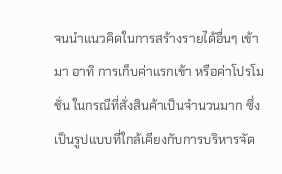จนนำแนวคิดในการสร้างรายได้อื่นๆ เข้ามา อาทิ การเก็บค่าแรกเข้า หรือค่าโปรโมชั่น ในกรณีที่สั่งสินค้าเป็นจำนวนมาก ซึ่งเป็นรูปแบบที่ใกล้เคียงกับการบริหารจัด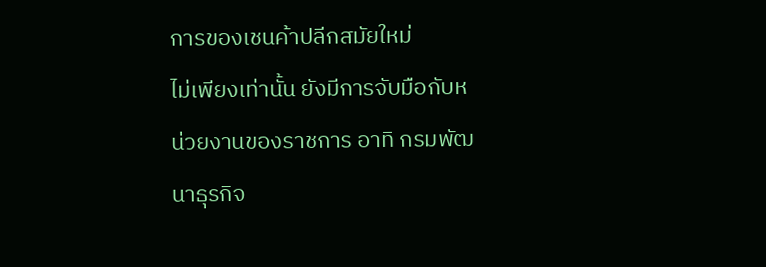การของเชนค้าปลีกสมัยใหม่
ไม่เพียงเท่านั้น ยังมีการจับมือกับหน่วยงานของราชการ อาทิ กรมพัฒนาธุรกิจ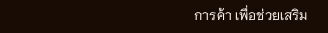การค้า เพื่อช่วยเสริม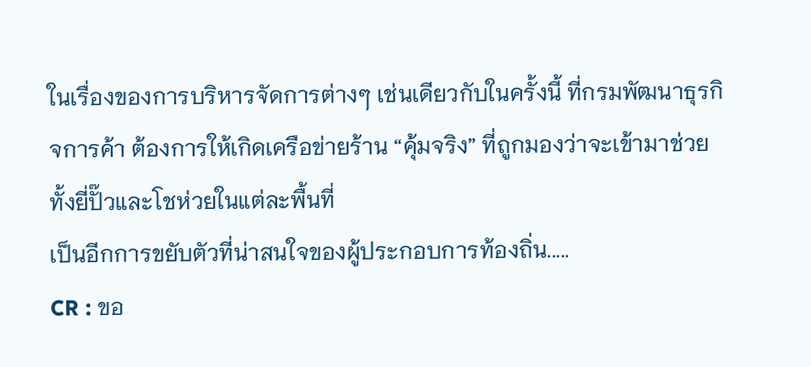ในเรื่องของการบริหารจัดการต่างๆ เช่นเดียวกับในครั้งนี้ ที่กรมพัฒนาธุรกิจการค้า ต้องการให้เกิดเครือข่ายร้าน “คุ้มจริง” ที่ถูกมองว่าจะเข้ามาช่วยทั้งยี่ปั๊วและโชห่วยในแต่ละพื้นที่
เป็นอีกการขยับตัวที่น่าสนใจของผู้ประกอบการท้องถิ่น.....
CR : ขอ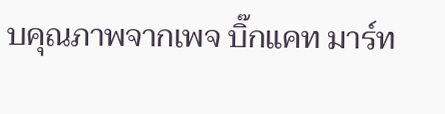บคุณภาพจากเพจ บิ๊กแคท มาร์ท